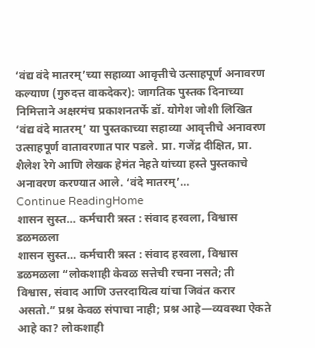‘वंद्य वंदे मातरम्’च्या सहाव्या आवृत्तीचे उत्साहपूर्ण अनावरण कल्याण (गुरुदत्त वाकदेकर): जागतिक पुस्तक दिनाच्या निमित्ताने अक्षरमंच प्रकाशनतर्फे डॉ. योगेश जोशी लिखित ‘वंद्य वंदे मातरम्’ या पुस्तकाच्या सहाव्या आवृत्तीचे अनावरण उत्साहपूर्ण वातावरणात पार पडले. प्रा. गजेंद्र दीक्षित, प्रा. शैलेश रेगे आणि लेखक हेमंत नेहते यांच्या हस्ते पुस्तकाचे अनावरण करण्यात आले. ‘वंदे मातरम्’…
Continue ReadingHome
शासन सुस्त… कर्मचारी त्रस्त : संवाद हरवला, विश्वास डळमळला
शासन सुस्त… कर्मचारी त्रस्त : संवाद हरवला, विश्वास डळमळला “लोकशाही केवळ सत्तेची रचना नसते; ती विश्वास, संवाद आणि उत्तरदायित्व यांचा जिवंत करार असतो.” प्रश्न केवळ संपाचा नाही; प्रश्न आहे—व्यवस्था ऐकते आहे का? लोकशाही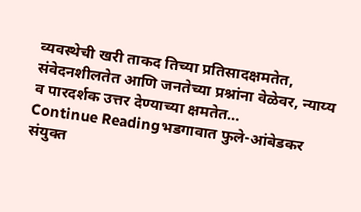व्यवस्थेची खरी ताकद तिच्या प्रतिसादक्षमतेत, संवेदनशीलतेत आणि जनतेच्या प्रश्नांना वेळेवर, न्याय्य व पारदर्शक उत्तर देण्याच्या क्षमतेत…
Continue Readingभडगावात फुले-आंबेडकर संयुक्त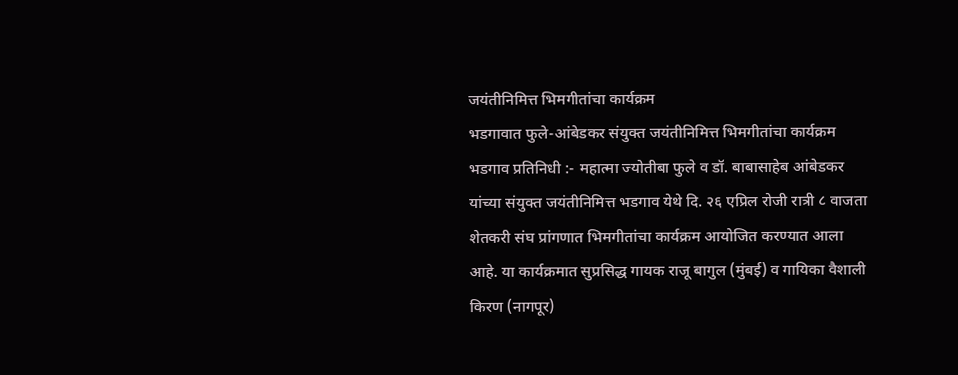जयंतीनिमित्त भिमगीतांचा कार्यक्रम
भडगावात फुले-आंबेडकर संयुक्त जयंतीनिमित्त भिमगीतांचा कार्यक्रम भडगाव प्रतिनिधी :- महात्मा ज्योतीबा फुले व डॉ. बाबासाहेब आंबेडकर यांच्या संयुक्त जयंतीनिमित्त भडगाव येथे दि. २६ एप्रिल रोजी रात्री ८ वाजता शेतकरी संघ प्रांगणात भिमगीतांचा कार्यक्रम आयोजित करण्यात आला आहे. या कार्यक्रमात सुप्रसिद्ध गायक राजू बागुल (मुंबई) व गायिका वैशाली किरण (नागपूर)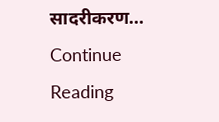सादरीकरण…
Continue Reading